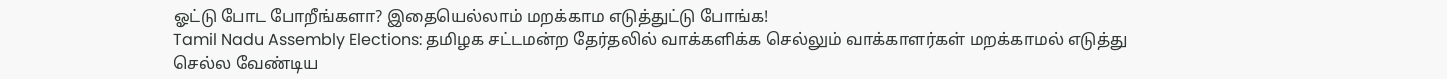ஓட்டு போட போறீங்களா? இதையெல்லாம் மறக்காம எடுத்துட்டு போங்க!
Tamil Nadu Assembly Elections: தமிழக சட்டமன்ற தேர்தலில் வாக்களிக்க செல்லும் வாக்காளர்கள் மறக்காமல் எடுத்து செல்ல வேண்டிய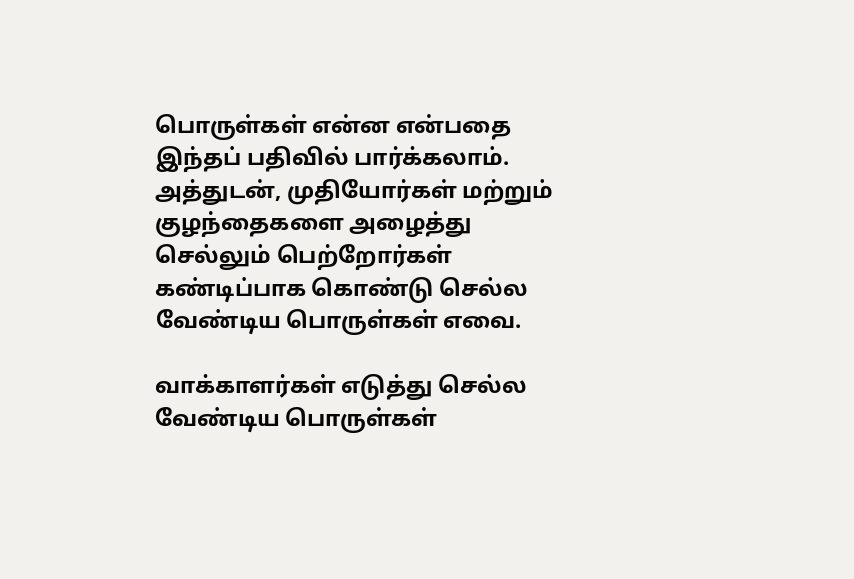பொருள்கள் என்ன என்பதை இந்தப் பதிவில் பார்க்கலாம். அத்துடன், முதியோர்கள் மற்றும் குழந்தைகளை அழைத்து செல்லும் பெற்றோர்கள் கண்டிப்பாக கொண்டு செல்ல வேண்டிய பொருள்கள் எவை.

வாக்காளர்கள் எடுத்து செல்ல வேண்டிய பொருள்கள்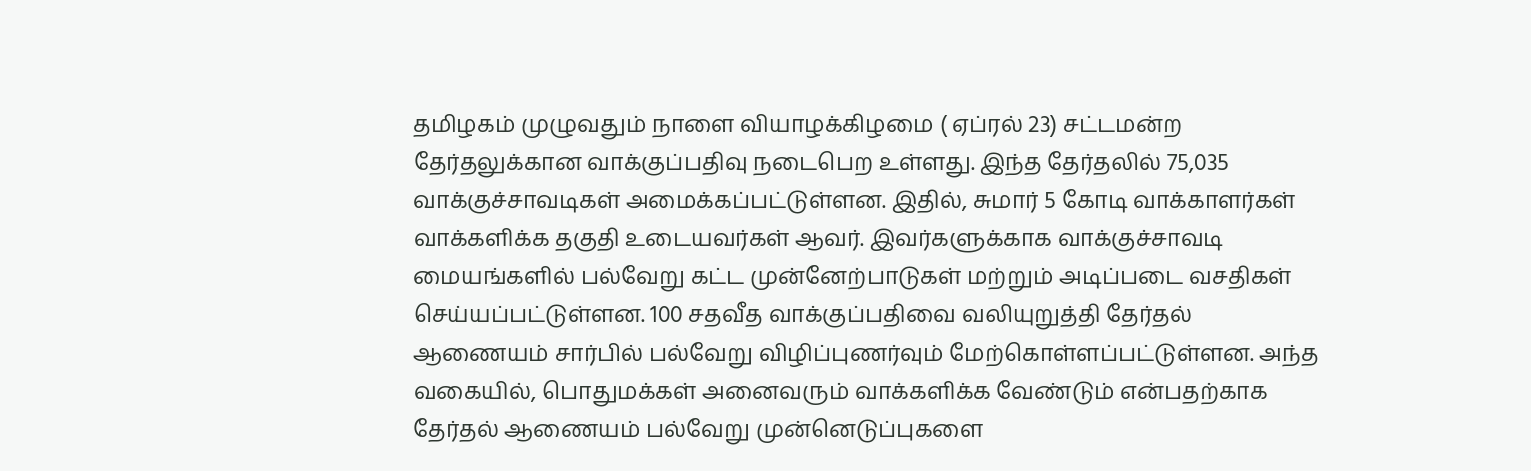தமிழகம் முழுவதும் நாளை வியாழக்கிழமை ( ஏப்ரல் 23) சட்டமன்ற தேர்தலுக்கான வாக்குப்பதிவு நடைபெற உள்ளது. இந்த தேர்தலில் 75,035 வாக்குச்சாவடிகள் அமைக்கப்பட்டுள்ளன. இதில், சுமார் 5 கோடி வாக்காளர்கள் வாக்களிக்க தகுதி உடையவர்கள் ஆவர். இவர்களுக்காக வாக்குச்சாவடி மையங்களில் பல்வேறு கட்ட முன்னேற்பாடுகள் மற்றும் அடிப்படை வசதிகள் செய்யப்பட்டுள்ளன. 100 சதவீத வாக்குப்பதிவை வலியுறுத்தி தேர்தல் ஆணையம் சார்பில் பல்வேறு விழிப்புணர்வும் மேற்கொள்ளப்பட்டுள்ளன. அந்த வகையில், பொதுமக்கள் அனைவரும் வாக்களிக்க வேண்டும் என்பதற்காக தேர்தல் ஆணையம் பல்வேறு முன்னெடுப்புகளை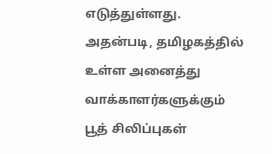எடுத்துள்ளது. அதன்படி, தமிழகத்தில் உள்ள அனைத்து வாக்காளர்களுக்கும் பூத் சிலிப்புகள்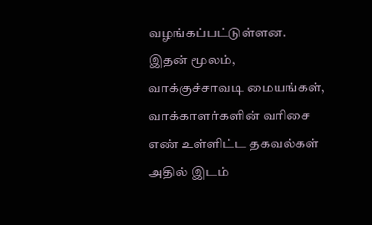வழங்கப்பட்டுள்ளன. இதன் மூலம், வாக்குச்சாவடி மையங்கள், வாக்காளர்களின் வரிசை எண் உள்ளிட்ட தகவல்கள் அதில் இடம்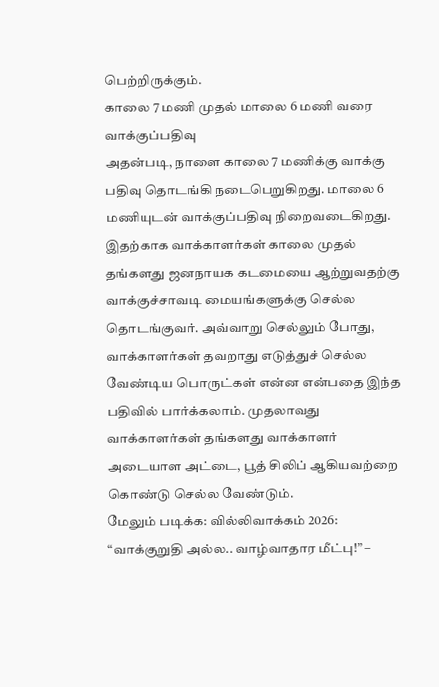பெற்றிருக்கும்.
காலை 7 மணி முதல் மாலை 6 மணி வரை வாக்குப்பதிவு
அதன்படி, நாளை காலை 7 மணிக்கு வாக்கு பதிவு தொடங்கி நடைபெறுகிறது. மாலை 6 மணியுடன் வாக்குப்பதிவு நிறைவடைகிறது. இதற்காக வாக்காளர்கள் காலை முதல் தங்களது ஜனநாயக கடமையை ஆற்றுவதற்கு வாக்குச்சாவடி மையங்களுக்கு செல்ல தொடங்குவர். அவ்வாறு செல்லும் போது, வாக்காளர்கள் தவறாது எடுத்துச் செல்ல வேண்டிய பொருட்கள் என்ன என்பதை இந்த பதிவில் பார்க்கலாம். முதலாவது வாக்காளர்கள் தங்களது வாக்காளர் அடையாள அட்டை, பூத் சிலிப் ஆகியவற்றை கொண்டு செல்ல வேண்டும்.
மேலும் படிக்க: வில்லிவாக்கம் 2026: “வாக்குறுதி அல்ல.. வாழ்வாதார மீட்பு!” –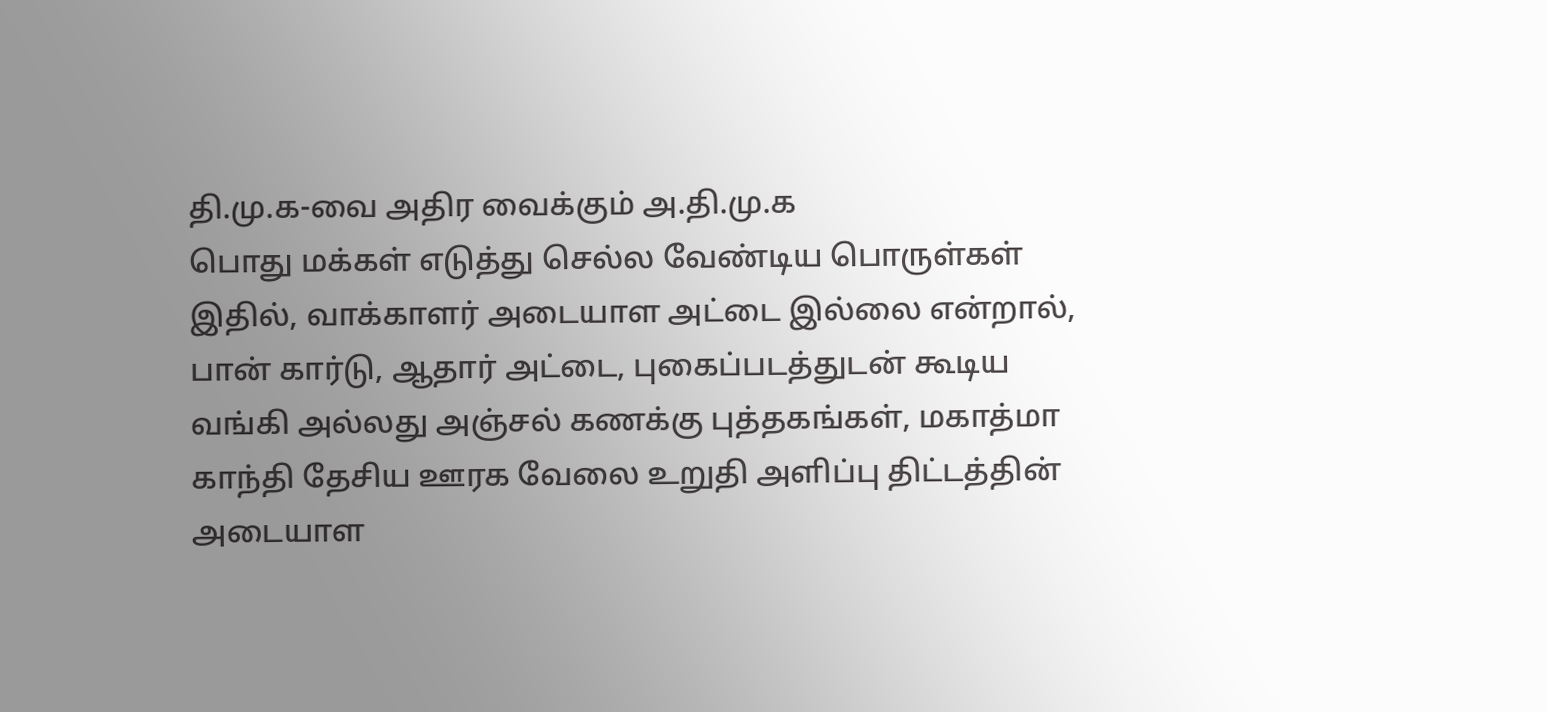தி.மு.க-வை அதிர வைக்கும் அ.தி.மு.க
பொது மக்கள் எடுத்து செல்ல வேண்டிய பொருள்கள்
இதில், வாக்காளர் அடையாள அட்டை இல்லை என்றால், பான் கார்டு, ஆதார் அட்டை, புகைப்படத்துடன் கூடிய வங்கி அல்லது அஞ்சல் கணக்கு புத்தகங்கள், மகாத்மா காந்தி தேசிய ஊரக வேலை உறுதி அளிப்பு திட்டத்தின் அடையாள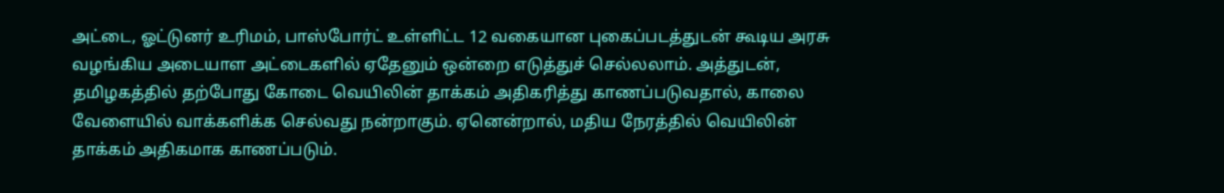அட்டை, ஓட்டுனர் உரிமம், பாஸ்போர்ட் உள்ளிட்ட 12 வகையான புகைப்படத்துடன் கூடிய அரசு வழங்கிய அடையாள அட்டைகளில் ஏதேனும் ஒன்றை எடுத்துச் செல்லலாம். அத்துடன், தமிழகத்தில் தற்போது கோடை வெயிலின் தாக்கம் அதிகரித்து காணப்படுவதால், காலை வேளையில் வாக்களிக்க செல்வது நன்றாகும். ஏனென்றால், மதிய நேரத்தில் வெயிலின் தாக்கம் அதிகமாக காணப்படும்.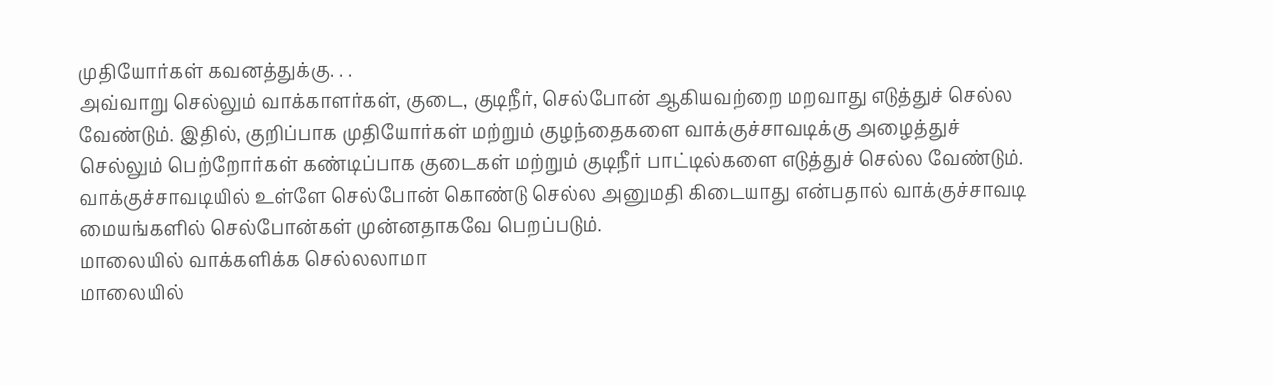முதியோர்கள் கவனத்துக்கு. . .
அவ்வாறு செல்லும் வாக்காளர்கள், குடை, குடிநீர், செல்போன் ஆகியவற்றை மறவாது எடுத்துச் செல்ல வேண்டும். இதில், குறிப்பாக முதியோர்கள் மற்றும் குழந்தைகளை வாக்குச்சாவடிக்கு அழைத்துச் செல்லும் பெற்றோர்கள் கண்டிப்பாக குடைகள் மற்றும் குடிநீர் பாட்டில்களை எடுத்துச் செல்ல வேண்டும். வாக்குச்சாவடியில் உள்ளே செல்போன் கொண்டு செல்ல அனுமதி கிடையாது என்பதால் வாக்குச்சாவடி மையங்களில் செல்போன்கள் முன்னதாகவே பெறப்படும்.
மாலையில் வாக்களிக்க செல்லலாமா
மாலையில்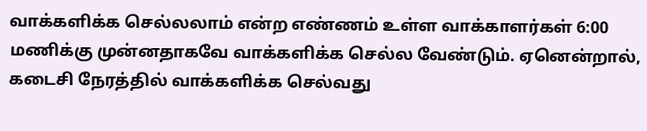வாக்களிக்க செல்லலாம் என்ற எண்ணம் உள்ள வாக்காளர்கள் 6:00 மணிக்கு முன்னதாகவே வாக்களிக்க செல்ல வேண்டும். ஏனென்றால், கடைசி நேரத்தில் வாக்களிக்க செல்வது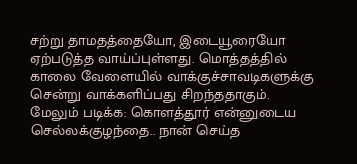சற்று தாமதத்தையோ, இடையூரையோ ஏற்படுத்த வாய்ப்புள்ளது. மொத்தத்தில் காலை வேளையில் வாக்குச்சாவடிகளுக்கு சென்று வாக்களிப்பது சிறந்ததாகும்.
மேலும் படிக்க: கொளத்தூர் என்னுடைய செல்லக்குழந்தை.. நான் செய்த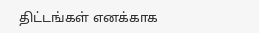திட்டங்கள் எனக்காக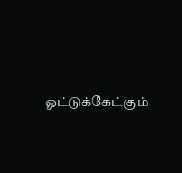ஓட்டுக்கேட்கும்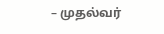– முதல்வர்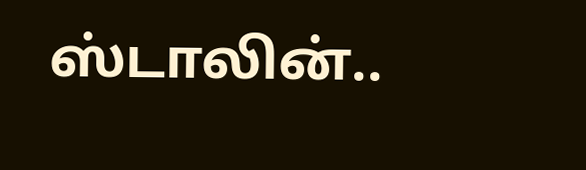ஸ்டாலின்..